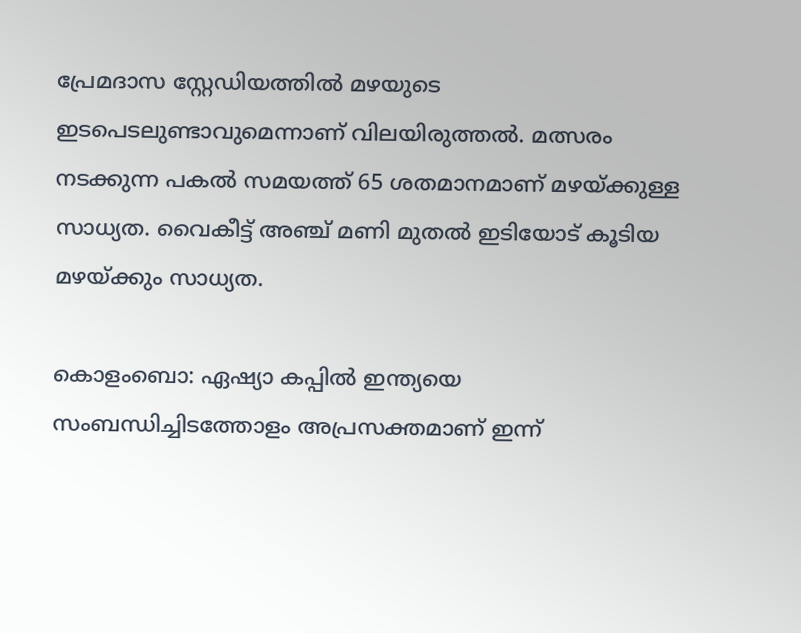പ്രേമദാസ സ്റ്റേഡിയത്തില്‍ മഴയുടെ ഇടപെടലുണ്ടാവുമെന്നാണ് വിലയിരുത്തല്‍. മത്സരം നടക്കുന്ന പകല്‍ സമയത്ത് 65 ശതമാനമാണ് മഴയ്ക്കുള്ള സാധ്യത. വൈകീട്ട് അഞ്ച് മണി മുതല്‍ ഇടിയോട് കൂടിയ മഴയ്ക്കും സാധ്യത.

കൊളംബൊ: ഏഷ്യാ കപ്പില്‍ ഇന്ത്യയെ സംബന്ധിച്ചിടത്തോളം അപ്രസക്തമാണ് ഇന്ന്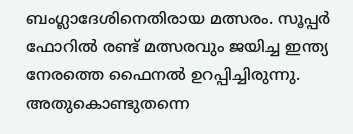ബംഗ്ലാദേശിനെതിരായ മത്സരം. സൂപ്പര്‍ ഫോറില്‍ രണ്ട് മത്സരവും ജയിച്ച ഇന്ത്യ നേരത്തെ ഫൈനല്‍ ഉറപ്പിച്ചിരുന്നു. അതുകൊണ്ടുതന്നെ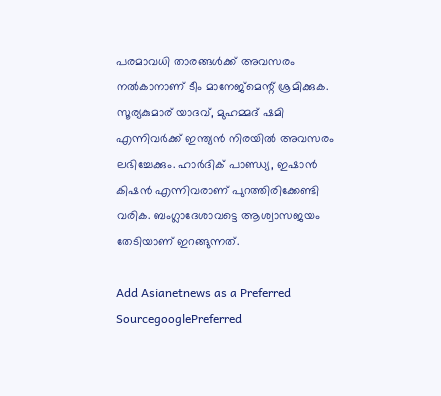പരമാവധി താരങ്ങള്‍ക്ക് അവസരം നല്‍കാനാണ് ടീം മാനേജ്‌മെന്റ് ശ്രമിക്കുക. സൂര്യകുമാര് യാദവ്, മുഹമ്മദ് ഷമി എന്നിവര്‍ക്ക് ഇന്ത്യന്‍ നിരയില്‍ അവസരം ലഭിച്ചേക്കും. ഹാര്‍ദിക് പാണ്ഡ്യ, ഇഷാന്‍ കിഷന്‍ എന്നിവരാണ് പുറത്തിരിക്കേണ്ടി വരിക. ബംഗ്ലാദേശാവട്ടെ ആശ്വാസജയം തേടിയാണ് ഇറങ്ങുന്നത്.

Add Asianetnews as a Preferred SourcegooglePreferred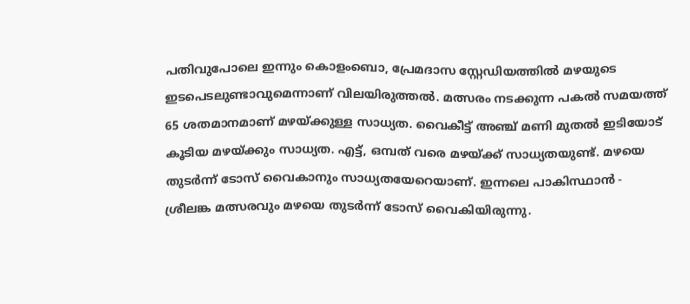പതിവുപോലെ ഇന്നും കൊളംബൊ, പ്രേമദാസ സ്റ്റേഡിയത്തില്‍ മഴയുടെ ഇടപെടലുണ്ടാവുമെന്നാണ് വിലയിരുത്തല്‍. മത്സരം നടക്കുന്ന പകല്‍ സമയത്ത് 65 ശതമാനമാണ് മഴയ്ക്കുള്ള സാധ്യത. വൈകീട്ട് അഞ്ച് മണി മുതല്‍ ഇടിയോട് കൂടിയ മഴയ്ക്കും സാധ്യത. എട്ട്, ഒമ്പത് വരെ മഴയ്ക്ക് സാധ്യതയുണ്ട്. മഴയെ തുടര്‍ന്ന് ടോസ് വൈകാനും സാധ്യതയേറെയാണ്. ഇന്നലെ പാകിസ്ഥാന്‍ - ശ്രീലങ്ക മത്സരവും മഴയെ തുടര്‍ന്ന് ടോസ് വൈകിയിരുന്നു.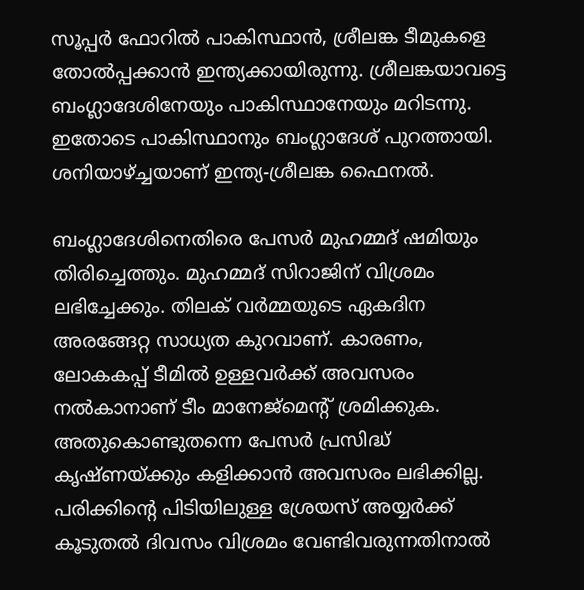സൂപ്പര്‍ ഫോറില്‍ പാകിസ്ഥാന്‍, ശ്രീലങ്ക ടീമുകളെ തോല്‍പ്പക്കാന്‍ ഇന്ത്യക്കായിരുന്നു. ശ്രീലങ്കയാവട്ടെ ബംഗ്ലാദേശിനേയും പാകിസ്ഥാനേയും മറിടന്നു. ഇതോടെ പാകിസ്ഥാനും ബംഗ്ലാദേശ് പുറത്തായി. ശനിയാഴ്ച്ചയാണ് ഇന്ത്യ-ശ്രീലങ്ക ഫൈനല്‍.

ബംഗ്ലാദേശിനെതിരെ പേസര്‍ മുഹമ്മദ് ഷമിയും തിരിച്ചെത്തും. മുഹമ്മദ് സിറാജിന് വിശ്രമം ലഭിച്ചേക്കും. തിലക് വര്‍മ്മയുടെ ഏകദിന അരങ്ങേറ്റ സാധ്യത കുറവാണ്. കാരണം, ലോകകപ്പ് ടീമില്‍ ഉള്ളവര്‍ക്ക് അവസരം നല്‍കാനാണ് ടീം മാനേജ്‌മെന്റ് ശ്രമിക്കുക. അതുകൊണ്ടുതന്നെ പേസര്‍ പ്രസിദ്ധ് കൃഷ്ണയ്ക്കും കളിക്കാന്‍ അവസരം ലഭിക്കില്ല. പരിക്കിന്റെ പിടിയിലുള്ള ശ്രേയസ് അയ്യര്‍ക്ക് കൂടുതല്‍ ദിവസം വിശ്രമം വേണ്ടിവരുന്നതിനാല്‍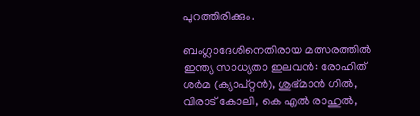പുറത്തിരിക്കും.

ബംഗ്ലാദേശിനെതിരായ മത്സരത്തില്‍ ഇന്ത്യ സാധ്യതാ ഇലവന്‍: രോഹിത് ശര്‍മ (ക്യാപ്റ്റന്‍), ശുഭ്മാന്‍ ഗില്‍, വിരാട് കോലി, കെ എല്‍ രാഹുല്‍,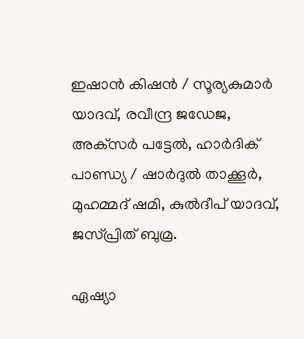ഇഷാന്‍ കിഷന്‍ / സൂര്യകുമാര്‍ യാദവ്, രവീന്ദ്ര ജഡേജ, അക്‌സര്‍ പട്ടേല്‍, ഹാര്‍ദിക് പാണ്ഡ്യ / ഷാര്‍ദുല്‍ താക്കൂര്‍, മുഹമ്മദ് ഷമി, കുല്‍ദീപ് യാദവ്, ജസ്പ്രിത് ബുമ്ര.

ഏഷ്യാ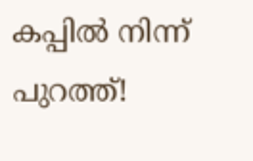കപ്പില്‍ നിന്ന് പുറത്ത്!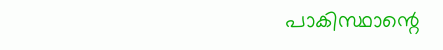പാകിസ്ഥാന്റെ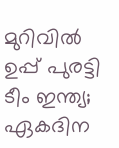മുറിവില്‍ ഉപ്പ് പുരട്ടി ടീം ഇന്ത്യ; ഏകദിന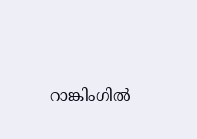റാങ്കിംഗില്‍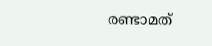രണ്ടാമത്